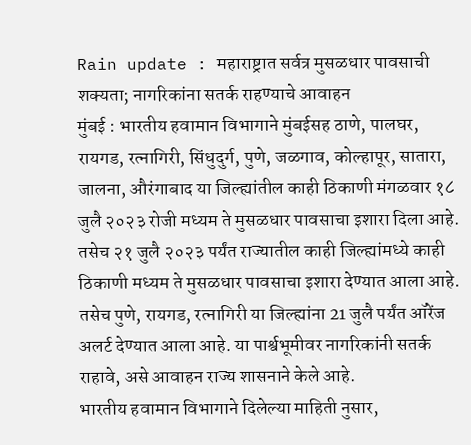Rain update : महाराष्ट्रात सर्वत्र मुसळधार पावसाची शक्यता; नागरिकांना सतर्क राहण्याचे आवाहन
मुंबई : भारतीय हवामान विभागाने मुंबईसह ठाणे, पालघर, रायगड, रत्नागिरी, सिंधुदुर्ग, पुणे, जळगाव, कोल्हापूर, सातारा, जालना, औरंगाबाद या जिल्ह्यांतील काही ठिकाणी मंगळवार १८ जुलै २०२३ रोजी मध्यम ते मुसळधार पावसाचा इशारा दिला आहे. तसेच २१ जुलै २०२३ पर्यंत राज्यातील काही जिल्ह्यांमध्ये काही ठिकाणी मध्यम ते मुसळधार पावसाचा इशारा देण्यात आला आहे. तसेच पुणे, रायगड, रत्नागिरी या जिल्ह्यांना 21 जुलै पर्यंत ऑरेंज अलर्ट देण्यात आला आहे. या पार्श्वभूमीवर नागरिकांनी सतर्क राहावे, असे आवाहन राज्य शासनाने केले आहे.
भारतीय हवामान विभागाने दिलेल्या माहिती नुसार,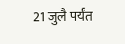21 जुलै पर्यंत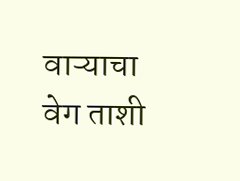वाऱ्याचा वेग ताशी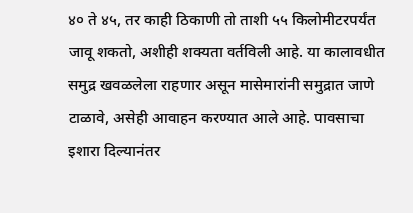४० ते ४५, तर काही ठिकाणी तो ताशी ५५ किलोमीटरपर्यंत जावू शकतो, अशीही शक्यता वर्तविली आहे. या कालावधीत समुद्र खवळलेला राहणार असून मासेमारांनी समुद्रात जाणे टाळावे, असेही आवाहन करण्यात आले आहे. पावसाचा इशारा दिल्यानंतर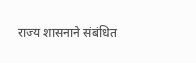राज्य शासनाने संबंधित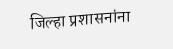जिल्हा प्रशासनांना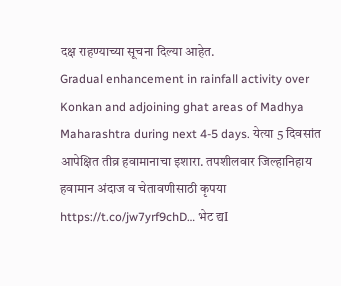दक्ष राहण्याच्या सूचना दिल्या आहेत.
Gradual enhancement in rainfall activity over Konkan and adjoining ghat areas of Madhya Maharashtra during next 4-5 days. येत्या 5 दिवसांत आपेक्षित तीव्र हवामानाचा इशारा. तपशीलवार जिल्हानिहाय हवामान अंदाज व चेतावणीसाठी कृपया https://t.co/jw7yrf9chD… भेट द्यI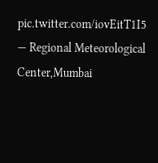pic.twitter.com/iovEitT1I5
— Regional Meteorological Center,Mumbai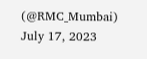(@RMC_Mumbai) July 17, 2023